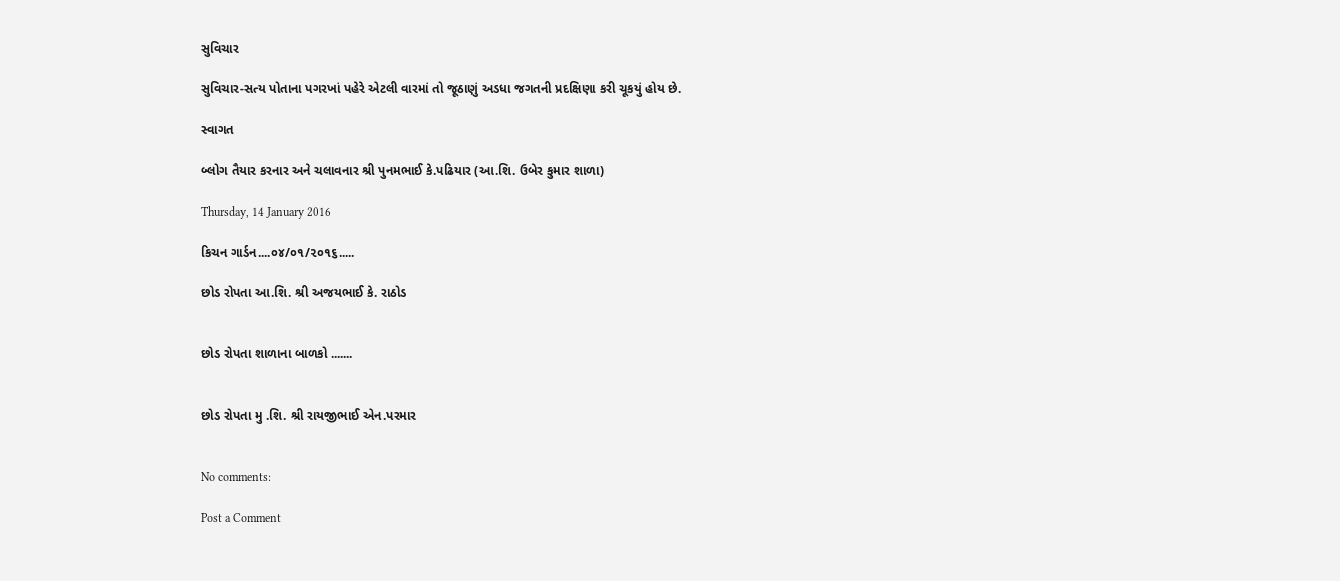સુવિચાર

સુવિચાર-સત્ય પોતાના પગરખાં પહેરે એટલી વારમાં તો જૂઠાણું અડધા જગતની પ્રદક્ષિણા કરી ચૂકયું હોય છે.

સ્વાગત

બ્લોગ તૈયાર કરનાર અને ચલાવનાર શ્રી પુનમભાઈ કે.પઢિયાર (આ.શિ. ઉબેર કુમાર શાળા)

Thursday, 14 January 2016

કિચન ગાર્ડન....૦૪/૦૧/૨૦૧૬.....

છોડ રોપતા આ.શિ. શ્રી અજયભાઈ કે. રાઠોડ


છોડ રોપતા શાળાના બાળકો .......


છોડ રોપતા મુ .શિ. શ્રી રાયજીભાઈ એન.પરમાર


No comments:

Post a Comment